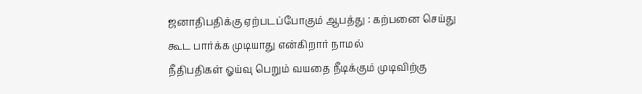ஜனாதிபதிக்கு ஏற்படப்போகும் ஆபத்து : கற்பனை செய்து கூட பார்க்க முடியாது என்கிறார் நாமல்
நீதிபதிகள் ஓய்வு பெறும் வயதை நீடிக்கும் முடிவிற்கு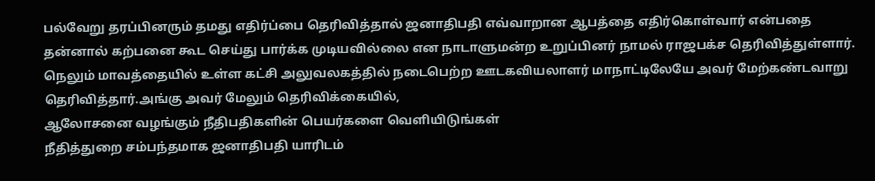பல்வேறு தரப்பினரும் தமது எதிர்ப்பை தெரிவித்தால் ஜனாதிபதி எவ்வாறான ஆபத்தை எதிர்கொள்வார் என்பதை தன்னால் கற்பனை கூட செய்து பார்க்க முடியவில்லை என நாடாளுமன்ற உறுப்பினர் நாமல் ராஜபக்ச தெரிவித்துள்ளார்.
நெலும் மாவத்தையில் உள்ள கட்சி அலுவலகத்தில் நடைபெற்ற ஊடகவியலாளர் மாநாட்டிலேயே அவர் மேற்கண்டவாறு தெரிவித்தார்.அங்கு அவர் மேலும் தெரிவிக்கையில்,
ஆலோசனை வழங்கும் நீதிபதிகளின் பெயர்களை வெளியிடுங்கள்
நீதித்துறை சம்பந்தமாக ஜனாதிபதி யாரிடம்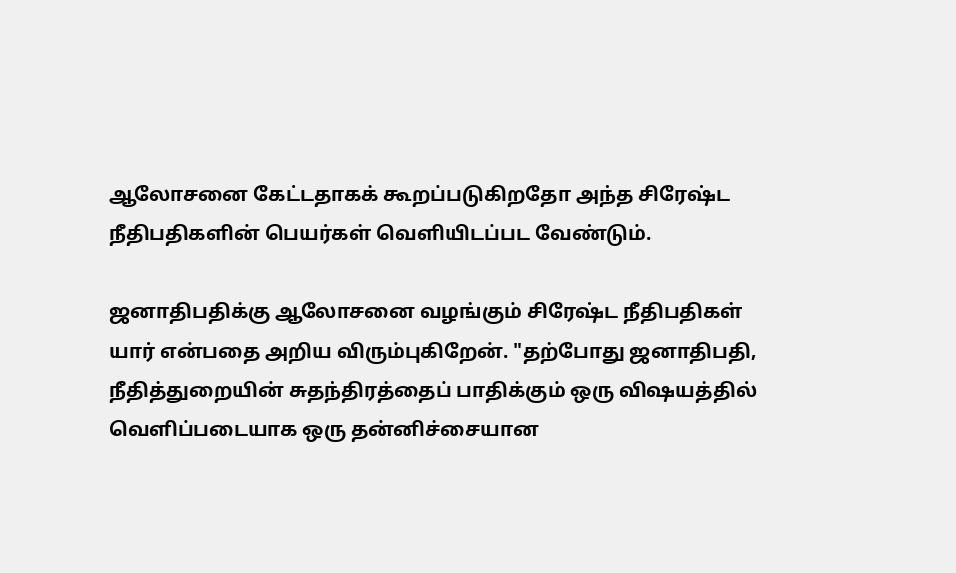ஆலோசனை கேட்டதாகக் கூறப்படுகிறதோ அந்த சிரேஷ்ட நீதிபதிகளின் பெயர்கள் வெளியிடப்பட வேண்டும்.

ஜனாதிபதிக்கு ஆலோசனை வழங்கும் சிரேஷ்ட நீதிபதிகள் யார் என்பதை அறிய விரும்புகிறேன். "தற்போது ஜனாதிபதி, நீதித்துறையின் சுதந்திரத்தைப் பாதிக்கும் ஒரு விஷயத்தில் வெளிப்படையாக ஒரு தன்னிச்சையான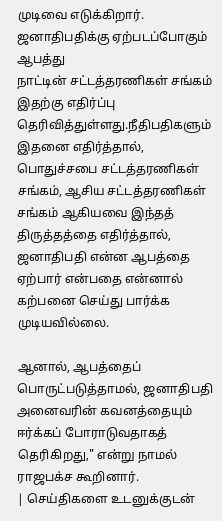முடிவை எடுக்கிறார்.
ஜனாதிபதிக்கு ஏற்படப்போகும் ஆபத்து
நாட்டின் சட்டத்தரணிகள் சங்கம் இதற்கு எதிர்ப்பு தெரிவித்துள்ளது.நீதிபதிகளும் இதனை எதிர்த்தால், பொதுச்சபை சட்டத்தரணிகள் சங்கம், ஆசிய சட்டத்தரணிகள் சங்கம் ஆகியவை இந்தத் திருத்தத்தை எதிர்த்தால், ஜனாதிபதி என்ன ஆபத்தை ஏற்பார் என்பதை என்னால் கற்பனை செய்து பார்க்க முடியவில்லை.

ஆனால், ஆபத்தைப் பொருட்படுத்தாமல், ஜனாதிபதி அனைவரின் கவனத்தையும் ஈர்க்கப் போராடுவதாகத் தெரிகிறது," என்று நாமல் ராஜபக்ச கூறினார்.
| செய்திகளை உடனுக்குடன்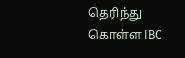தெரிந்து கொள்ள IBC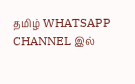தமிழ் WHATSAPP CHANNEL இல்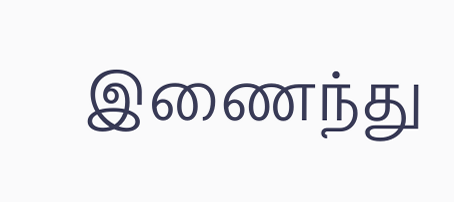இணைந்து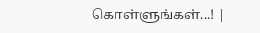கொள்ளுங்கள்...! |